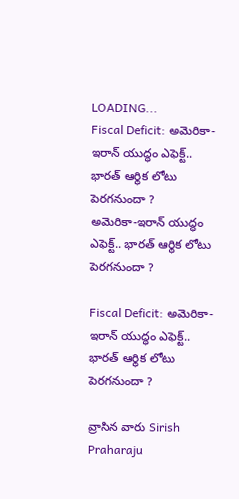LOADING...
Fiscal Deficit: అమెరికా-ఇరాన్ యుద్ధం ఎఫెక్ట్.. భారత్ ఆర్థిక లోటు పెరగనుందా ?
అమెరికా-ఇరాన్ యుద్ధం ఎఫెక్ట్.. భారత్ ఆర్థిక లోటు పెరగనుందా ?

Fiscal Deficit: అమెరికా-ఇరాన్ యుద్ధం ఎఫెక్ట్.. భారత్ ఆర్థిక లోటు పెరగనుందా ?

వ్రాసిన వారు Sirish Praharaju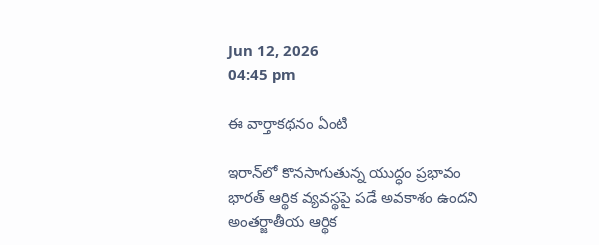Jun 12, 2026
04:45 pm

ఈ వార్తాకథనం ఏంటి

ఇరాన్‌లో కొనసాగుతున్న యుద్ధం ప్రభావం భారత్ ఆర్థిక వ్యవస్థపై పడే అవకాశం ఉందని అంతర్జాతీయ ఆర్థిక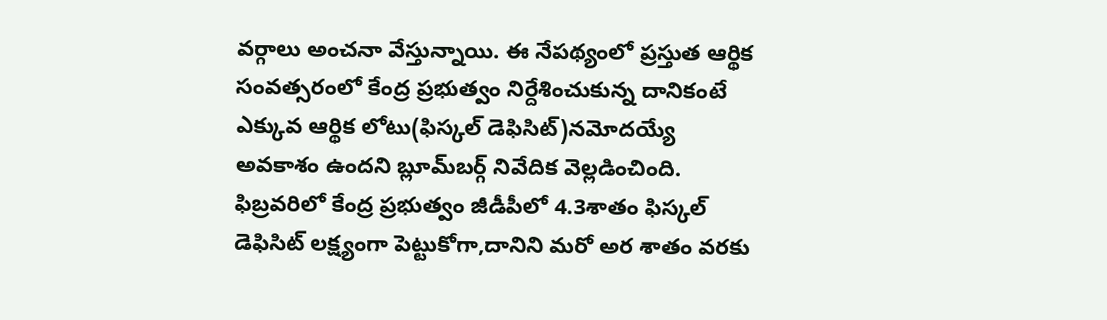వర్గాలు అంచనా వేస్తున్నాయి. ఈ నేపథ్యంలో ప్రస్తుత ఆర్థిక సంవత్సరంలో కేంద్ర ప్రభుత్వం నిర్దేశించుకున్న దానికంటే ఎక్కువ ఆర్థిక లోటు(ఫిస్కల్ డెఫిసిట్)నమోదయ్యే అవకాశం ఉందని బ్లూమ్‌బర్గ్ నివేదిక వెల్లడించింది. ఫిబ్రవరిలో కేంద్ర ప్రభుత్వం జీడీపీలో 4.3శాతం ఫిస్కల్ డెఫిసిట్ లక్ష్యంగా పెట్టుకోగా,దానిని మరో అర శాతం వరకు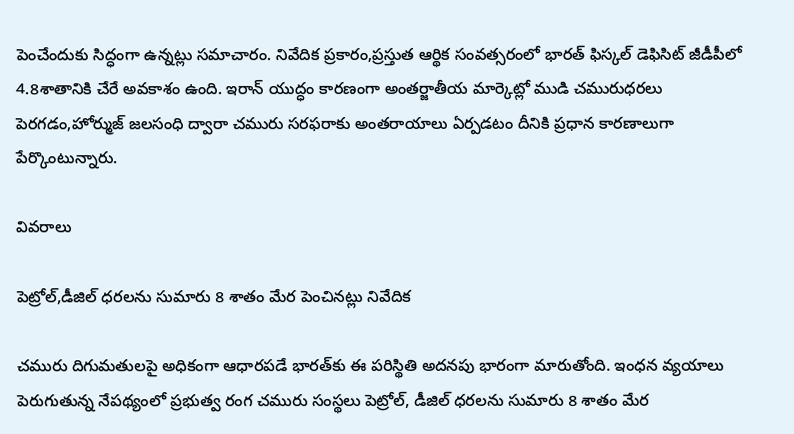పెంచేందుకు సిద్ధంగా ఉన్నట్లు సమాచారం. నివేదిక ప్రకారం,ప్రస్తుత ఆర్థిక సంవత్సరంలో భారత్ ఫిస్కల్ డెఫిసిట్ జీడీపీలో 4.8శాతానికి చేరే అవకాశం ఉంది. ఇరాన్ యుద్ధం కారణంగా అంతర్జాతీయ మార్కెట్లో ముడి చమురుధరలు పెరగడం,హోర్ముజ్ జలసంధి ద్వారా చమురు సరఫరాకు అంతరాయాలు ఏర్పడటం దీనికి ప్రధాన కారణాలుగా పేర్కొంటున్నారు.

వివరాలు

పెట్రోల్,డీజిల్ ధరలను సుమారు 8 శాతం మేర పెంచినట్లు నివేదిక

చమురు దిగుమతులపై అధికంగా ఆధారపడే భారత్‌కు ఈ పరిస్థితి అదనపు భారంగా మారుతోంది. ఇంధన వ్యయాలు పెరుగుతున్న నేపథ్యంలో ప్రభుత్వ రంగ చమురు సంస్థలు పెట్రోల్, డీజిల్ ధరలను సుమారు 8 శాతం మేర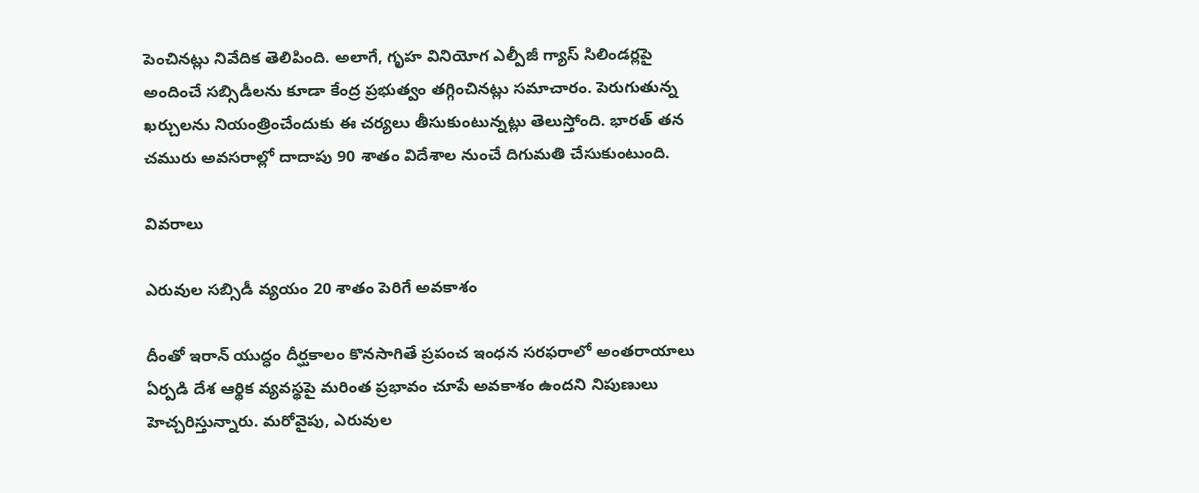పెంచినట్లు నివేదిక తెలిపింది. అలాగే, గృహ వినియోగ ఎల్పీజీ గ్యాస్ సిలిండర్లపై అందించే సబ్సిడీలను కూడా కేంద్ర ప్రభుత్వం తగ్గించినట్లు సమాచారం. పెరుగుతున్న ఖర్చులను నియంత్రించేందుకు ఈ చర్యలు తీసుకుంటున్నట్లు తెలుస్తోంది. భారత్ తన చమురు అవసరాల్లో దాదాపు 90 శాతం విదేశాల నుంచే దిగుమతి చేసుకుంటుంది.

వివరాలు

ఎరువుల సబ్సిడీ వ్యయం 20 శాతం పెరిగే అవకాశం

దీంతో ఇరాన్ యుద్ధం దీర్ఘకాలం కొనసాగితే ప్రపంచ ఇంధన సరఫరాలో అంతరాయాలు ఏర్పడి దేశ ఆర్థిక వ్యవస్థపై మరింత ప్రభావం చూపే అవకాశం ఉందని నిపుణులు హెచ్చరిస్తున్నారు. మరోవైపు, ఎరువుల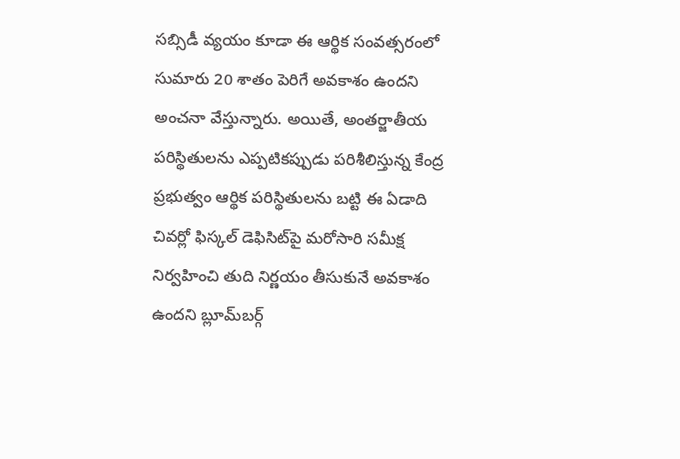సబ్సిడీ వ్యయం కూడా ఈ ఆర్థిక సంవత్సరంలో సుమారు 20 శాతం పెరిగే అవకాశం ఉందని అంచనా వేస్తున్నారు. అయితే, అంతర్జాతీయ పరిస్థితులను ఎప్పటికప్పుడు పరిశీలిస్తున్న కేంద్ర ప్రభుత్వం ఆర్థిక పరిస్థితులను బట్టి ఈ ఏడాది చివర్లో ఫిస్కల్ డెఫిసిట్‌పై మరోసారి సమీక్ష నిర్వహించి తుది నిర్ణయం తీసుకునే అవకాశం ఉందని బ్లూమ్‌బర్గ్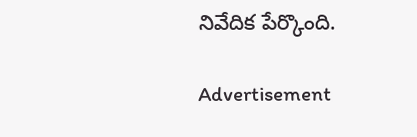నివేదిక పేర్కొంది.

Advertisement